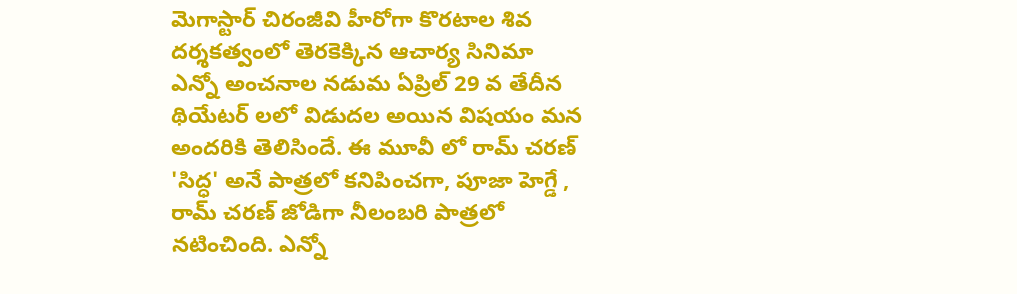మెగాస్టార్ చిరంజీవి హీరోగా కొరటాల శివ దర్శకత్వంలో తెరకెక్కిన ఆచార్య సినిమా ఎన్నో అంచనాల నడుమ ఏప్రిల్ 29 వ తేదీన థియేటర్ లలో విడుదల అయిన విషయం మన అందరికి తెలిసిందే. ఈ మూవీ లో రామ్ చరణ్ 'సిద్ధ' అనే పాత్రలో కనిపించగా, పూజా హెగ్డే , రామ్ చరణ్ జోడిగా నీలంబరి పాత్రలో నటించింది. ఎన్నో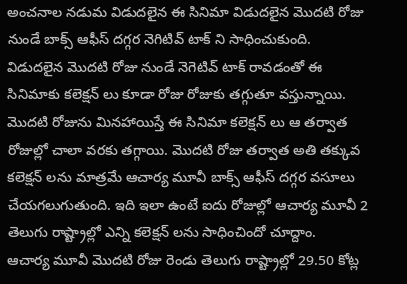అంచనాల నడుమ విడుదలైన ఈ సినిమా విడుదలైన మొదటి రోజు నుండే బాక్స్ ఆఫీస్ దగ్గర నెగిటివ్ టాక్ ని సాధించుకుంది. విడుదలైన మొదటి రోజు నుండే నెగెటివ్ టాక్ రావడంతో ఈ సినిమాకు కలెక్షన్ లు కూడా రోజు రోజుకు తగ్గుతూ వస్తున్నాయి. మొదటి రోజును మినహాయిస్తే ఈ సినిమా కలెక్షన్ లు ఆ తర్వాత రోజుల్లో చాలా వరకు తగ్గాయి. మొదటి రోజు తర్వాత అతి తక్కువ కలెక్షన్ లను మాత్రమే ఆచార్య మూవీ బాక్స్ ఆఫీస్ దగ్గర వసూలు చేయగలుగుతుంది. ఇది ఇలా ఉంటే ఐదు రోజుల్లో ఆచార్య మూవీ 2 తెలుగు రాష్ట్రాల్లో ఎన్ని కలెక్షన్ లను సాధించిందో చూద్దాం.
ఆచార్య మూవీ మొదటి రోజు రెండు తెలుగు రాష్ట్రాల్లో 29.50 కోట్ల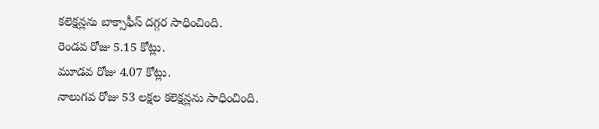కలెక్షన్లను బాక్సాఫీస్ దగ్గర సాధించింది.
రెండవ రోజు 5.15 కోట్లు.
మూడవ రోజు 4.07 కోట్లు.
నాలుగవ రోజు 53 లక్షల కలెక్షన్లను సాధించింది.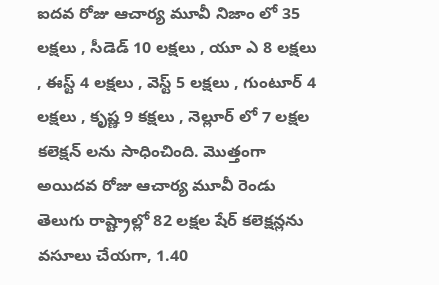ఐదవ రోజు ఆచార్య మూవీ నిజాం లో 35 లక్షలు , సీడెడ్ 10 లక్షలు , యూ ఎ 8 లక్షలు , ఈస్ట్ 4 లక్షలు , వెస్ట్ 5 లక్షలు , గుంటూర్ 4 లక్షలు , కృష్ణ 9 కక్షలు , నెల్లూర్ లో 7 లక్షల కలెక్షన్ లను సాధించింది. మొత్తంగా అయిదవ రోజు ఆచార్య మూవీ రెండు తెలుగు రాష్ట్రాల్లో 82 లక్షల షేర్ కలెక్షన్లను వసూలు చేయగా, 1.40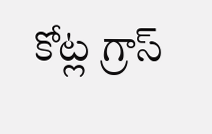కోట్ల గ్రాస్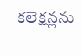కలెక్షన్లను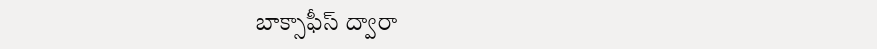బాక్సాఫీస్ ద్వారా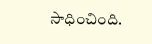సాధించింది.